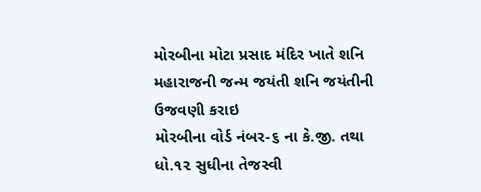મોરબીના મોટા પ્રસાદ મંદિર ખાતે શનિ મહારાજની જન્મ જયંતી શનિ જયંતીની ઉજવણી કરાઇ
મોરબીના વોર્ડ નંબર-૬ ના કે.જી. તથા ધો.૧૨ સુધીના તેજસ્વી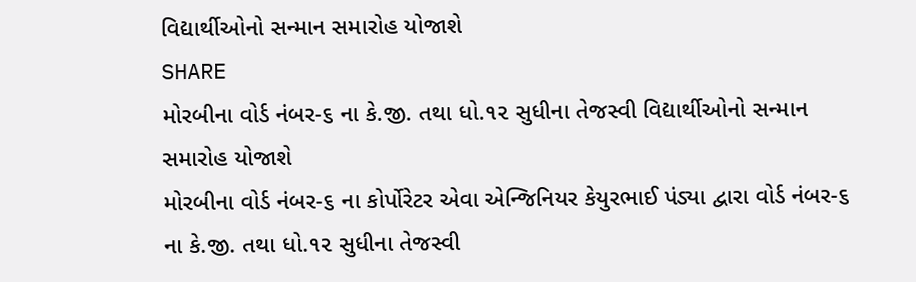વિદ્યાર્થીઓનો સન્માન સમારોહ યોજાશે
SHARE
મોરબીના વોર્ડ નંબર-૬ ના કે.જી. તથા ધો.૧૨ સુધીના તેજસ્વી વિદ્યાર્થીઓનો સન્માન સમારોહ યોજાશે
મોરબીના વોર્ડ નંબર-૬ ના કોર્પોરેટર એવા એન્જિનિયર કેયુરભાઈ પંડ્યા દ્વારા વોર્ડ નંબર-૬ ના કે.જી. તથા ધો.૧૨ સુધીના તેજસ્વી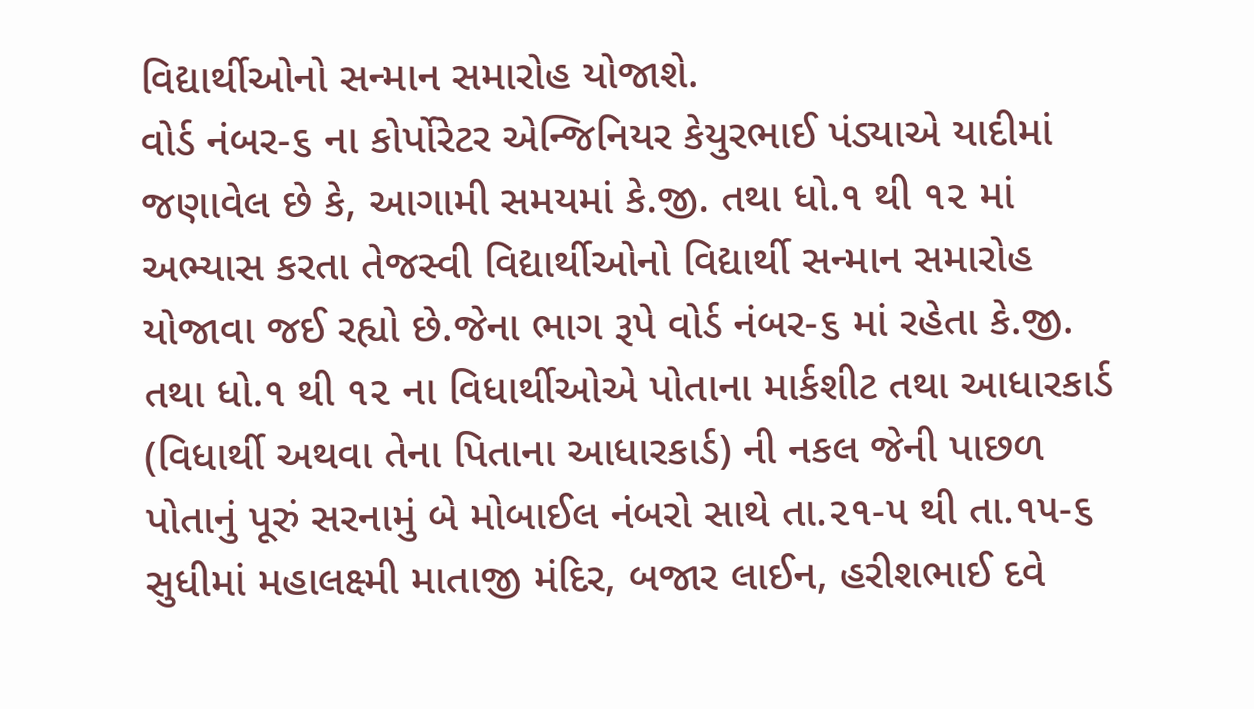વિદ્યાર્થીઓનો સન્માન સમારોહ યોજાશે.
વોર્ડ નંબર-૬ ના કોર્પોરેટર એન્જિનિયર કેયુરભાઈ પંડ્યાએ યાદીમાં જણાવેલ છે કે, આગામી સમયમાં કે.જી. તથા ધો.૧ થી ૧૨ માં અભ્યાસ કરતા તેજસ્વી વિદ્યાર્થીઓનો વિદ્યાર્થી સન્માન સમારોહ યોજાવા જઈ રહ્યો છે.જેના ભાગ રૂપે વોર્ડ નંબર-૬ માં રહેતા કે.જી. તથા ધો.૧ થી ૧૨ ના વિધાર્થીઓએ પોતાના માર્કશીટ તથા આધારકાર્ડ (વિધાર્થી અથવા તેના પિતાના આધારકાર્ડ) ની નકલ જેની પાછળ પોતાનું પૂરું સરનામું બે મોબાઈલ નંબરો સાથે તા.૨૧-૫ થી તા.૧૫-૬ સુધીમાં મહાલક્ષ્મી માતાજી મંદિર, બજાર લાઈન, હરીશભાઈ દવે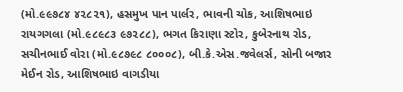(મો.૯૯૭૮૪ ૪૨૮૨૧), હસમુખ પાન પાર્લર, ભાવની ચોક, આશિષભાઇ રાયગગલા (મો.૯૮૯૮૩ ૯૭૨૮૮), ભગત કિરાણા સ્ટોર, કુબેરનાથ રોડ, સચીનભાઈ વોરા (મો.૯૮૭૯૮ ૮૦૦૦૮), બી.કે.એસ.જવેલર્સ, સોની બજાર મેઈન રોડ, આશિષભાઇ વાગડીયા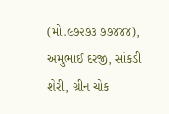(મો.૯૭૨૭૩ ૭૭૪૪૪), અમુભાઈ દરજી, સાંકડી શેરી, ગ્રીન ચોક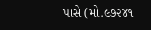પાસે (મો.૯૭૨૪૧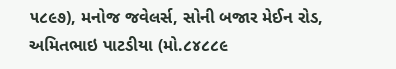૫૮૯૭), મનોજ જવેલર્સ, સોની બજાર મેઈન રોડ, અમિતભાઇ પાટડીયા (મો.૮૪૮૮૯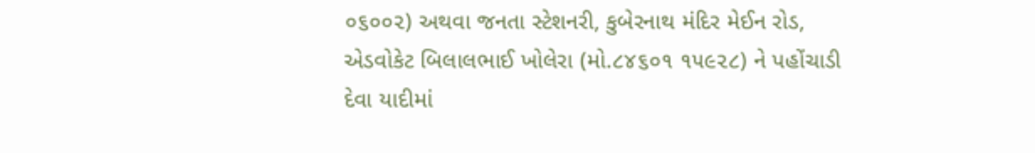૦૬૦૦૨) અથવા જનતા સ્ટેશનરી, કુબેરનાથ મંદિર મેઈન રોડ, એડવોકેટ બિલાલભાઈ ખોલેરા (મો.૮૪૬૦૧ ૧૫૯૨૮) ને પહોંચાડી દેવા યાદીમાં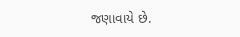જણાવાયે છે.